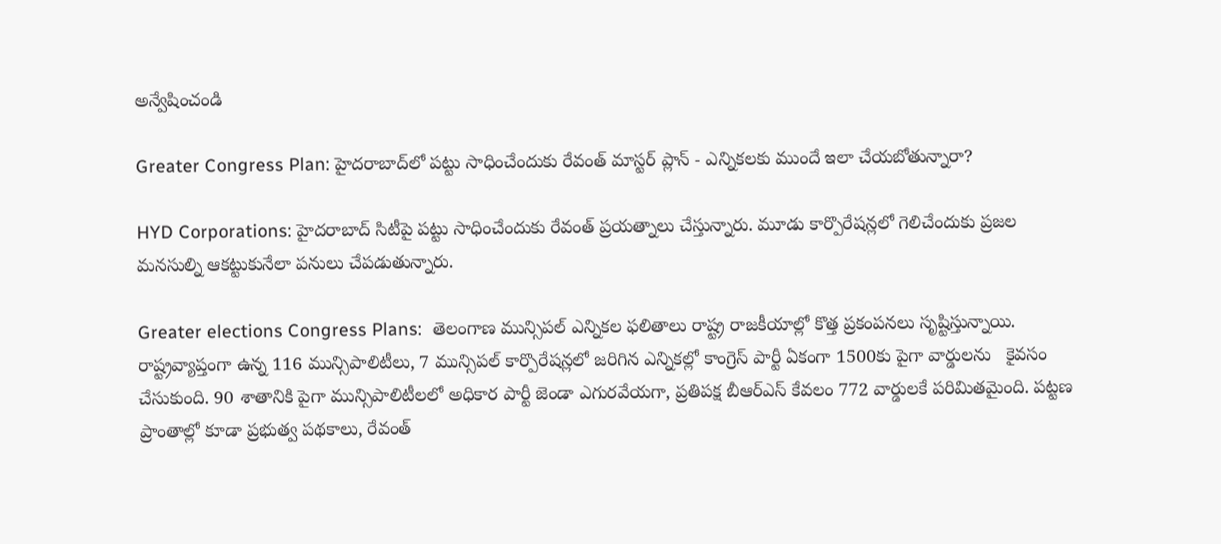అన్వేషించండి

Greater Congress Plan: హైదరాబాద్‌లో పట్టు సాధించేందుకు రేవంత్ మాస్టర్ ప్లాన్ - ఎన్నికలకు ముందే ఇలా చేయబోతున్నారా?

HYD Corporations: హైదరాబాద్ సిటీపై పట్టు సాధించేందుకు రేవంత్ ప్రయత్నాలు చేస్తున్నారు. మూడు కార్పొరేషన్లలో గెలిచేందుకు ప్రజల మనసుల్ని ఆకట్టుకునేలా పనులు చేపడుతున్నారు.

Greater elections Congress Plans:  తెలంగాణ మున్సిపల్ ఎన్నికల ఫలితాలు రాష్ట్ర రాజకీయాల్లో కొత్త ప్రకంపనలు సృష్టిస్తున్నాయి.   రాష్ట్రవ్యాప్తంగా ఉన్న 116 మున్సిపాలిటీలు, 7 మున్సిపల్ కార్పొరేషన్లలో జరిగిన ఎన్నికల్లో కాంగ్రెస్ పార్టీ ఏకంగా 1500కు పైగా వార్డులను   కైవసం చేసుకుంది. 90 శాతానికి పైగా మున్సిపాలిటీలలో అధికార పార్టీ జెండా ఎగురవేయగా, ప్రతిపక్ష బీఆర్ఎస్ కేవలం 772 వార్డులకే పరిమితమైంది. పట్టణ ప్రాంతాల్లో కూడా ప్రభుత్వ పథకాలు, రేవంత్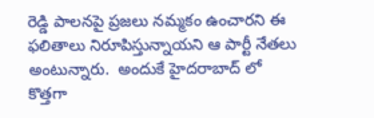రెడ్డి పాలనపై ప్రజలు నమ్మకం ఉంచారని ఈ ఫలితాలు నిరూపిస్తున్నాయని ఆ పార్టీ నేతలు అంటున్నారు.  అందుకే హైదరాబాద్ లో కొత్తగా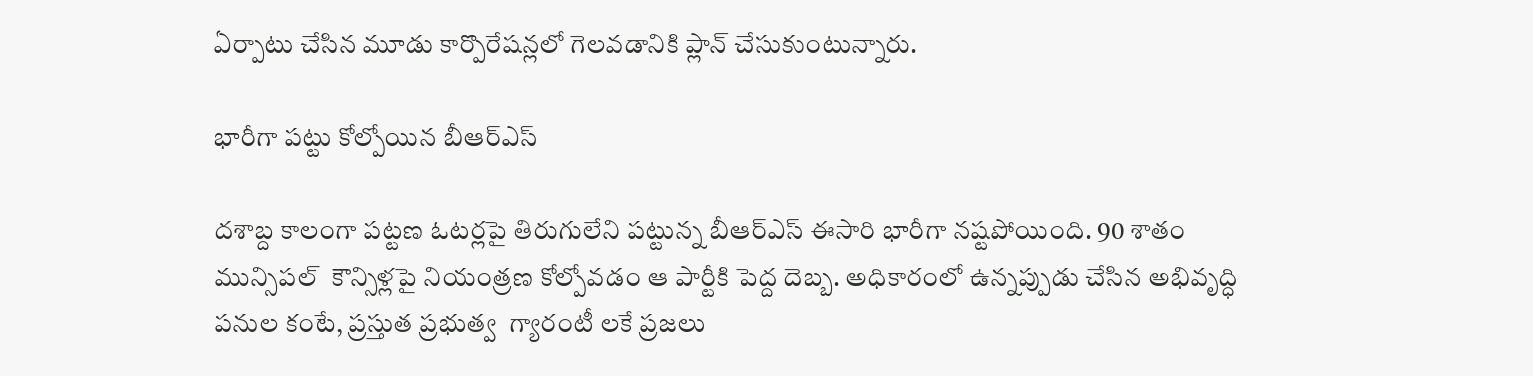ఏర్పాటు చేసిన మూడు కార్పొరేషన్లలో గెలవడానికి ప్లాన్ చేసుకుంటున్నారు.

భారీగా పట్టు కోల్పోయిన బీఆర్ఎస్

దశాబ్ద కాలంగా పట్టణ ఓటర్లపై తిరుగులేని పట్టున్న బీఆర్ఎస్ ఈసారి భారీగా నష్టపోయింది. 90 శాతం మున్సిపల్  కౌన్సిళ్లపై నియంత్రణ కోల్పోవడం ఆ పార్టీకి పెద్ద దెబ్బ. అధికారంలో ఉన్నప్పుడు చేసిన అభివృద్ధి పనుల కంటే, ప్రస్తుత ప్రభుత్వ  గ్యారంటీ లకే ప్రజలు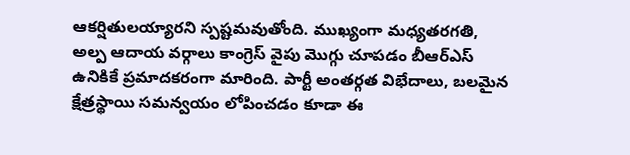ఆకర్షితులయ్యారని స్పష్టమవుతోంది. ముఖ్యంగా మధ్యతరగతి, అల్ప ఆదాయ వర్గాలు కాంగ్రెస్ వైపు మొగ్గు చూపడం బీఆర్ఎస్ ఉనికికే ప్రమాదకరంగా మారింది. పార్టీ అంతర్గత విభేదాలు, బలమైన క్షేత్రస్థాయి సమన్వయం లోపించడం కూడా ఈ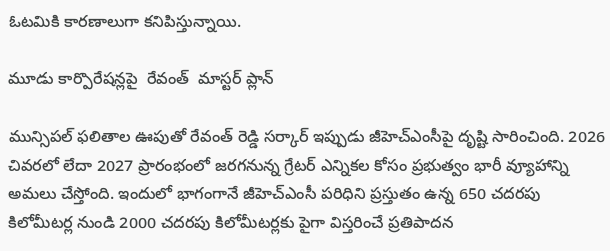ఓటమికి కారణాలుగా కనిపిస్తున్నాయి.

మూడు కార్పొరేషన్లపై  రేవంత్  మాస్టర్ ప్లాన్

మున్సిపల్ ఫలితాల ఊపుతో రేవంత్ రెడ్డి సర్కార్ ఇప్పుడు జీహెచ్‌ఎంసీపై దృష్టి సారించింది. 2026 చివరలో లేదా 2027 ప్రారంభంలో జరగనున్న గ్రేటర్ ఎన్నికల కోసం ప్రభుత్వం భారీ వ్యూహాన్ని అమలు చేస్తోంది. ఇందులో భాగంగానే జీహెచ్‌ఎంసీ పరిధిని ప్రస్తుతం ఉన్న 650 చదరపు కిలోమీటర్ల నుండి 2000 చదరపు కిలోమీటర్లకు పైగా విస్తరించే ప్రతిపాదన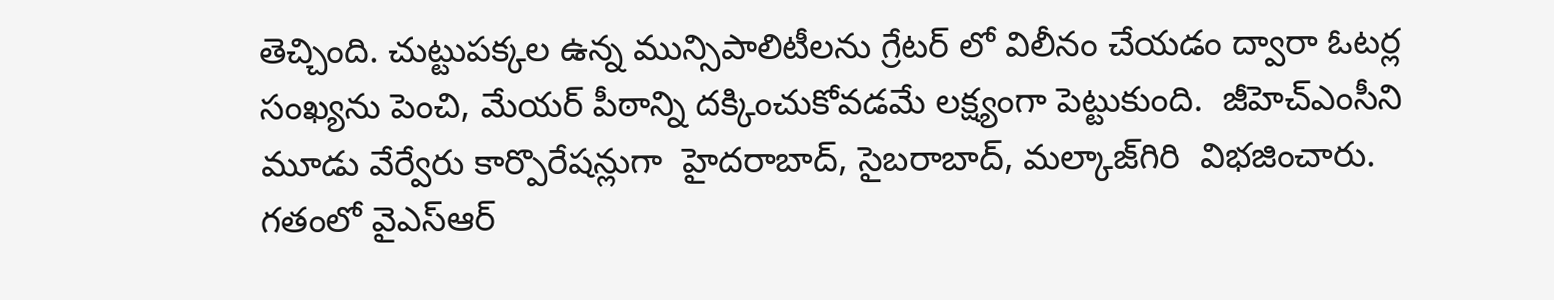తెచ్చింది. చుట్టుపక్కల ఉన్న మున్సిపాలిటీలను గ్రేటర్ లో విలీనం చేయడం ద్వారా ఓటర్ల సంఖ్యను పెంచి, మేయర్ పీఠాన్ని దక్కించుకోవడమే లక్ష్యంగా పెట్టుకుంది.  జీహెచ్‌ఎంసీని మూడు వేర్వేరు కార్పొరేషన్లుగా  హైదరాబాద్, సైబరాబాద్, మల్కాజ్‌గిరి  విభజించారు.  గతంలో వైఎస్ఆర్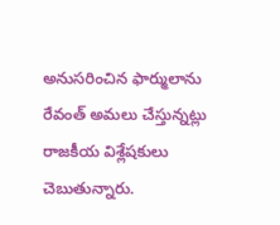అనుసరించిన ఫార్ములాను రేవంత్ అమలు చేస్తున్నట్లు రాజకీయ విశ్లేషకులు చెబుతున్నారు.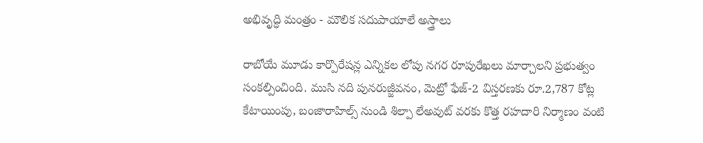అభివృద్ధి మంత్రం - మౌలిక సదుపాయాలే అస్త్రాలు

రాబోయే మూడు కార్పొరేషన్ల ఎన్నికల లోపు నగర రూపురేఖలు మార్చాలని ప్రభుత్వం సంకల్పించింది. ముసి నది పునరుజ్జీవనం, మెట్రో ఫేజ్-2 విస్తరణకు రూ.2,787 కోట్ల కేటాయింపు, బంజారాహిల్స్ నుండి శిల్పా లేఅవుట్ వరకు కొత్త రహదారి నిర్మాణం వంటి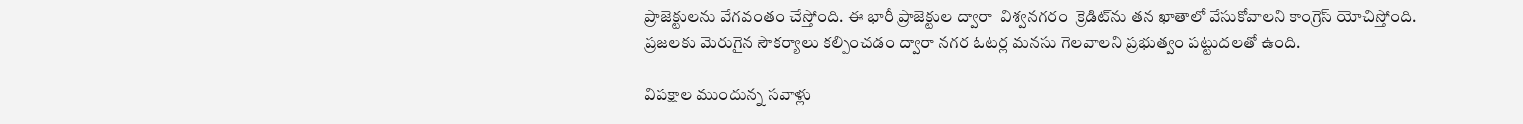ప్రాజెక్టులను వేగవంతం చేస్తోంది. ఈ భారీ ప్రాజెక్టుల ద్వారా  విశ్వనగరం  క్రెడిట్‌ను తన ఖాతాలో వేసుకోవాలని కాంగ్రెస్ యోచిస్తోంది. ప్రజలకు మెరుగైన సౌకర్యాలు కల్పించడం ద్వారా నగర ఓటర్ల మనసు గెలవాలని ప్రభుత్వం పట్టుదలతో ఉంది.

విపక్షాల ముందున్న సవాళ్లు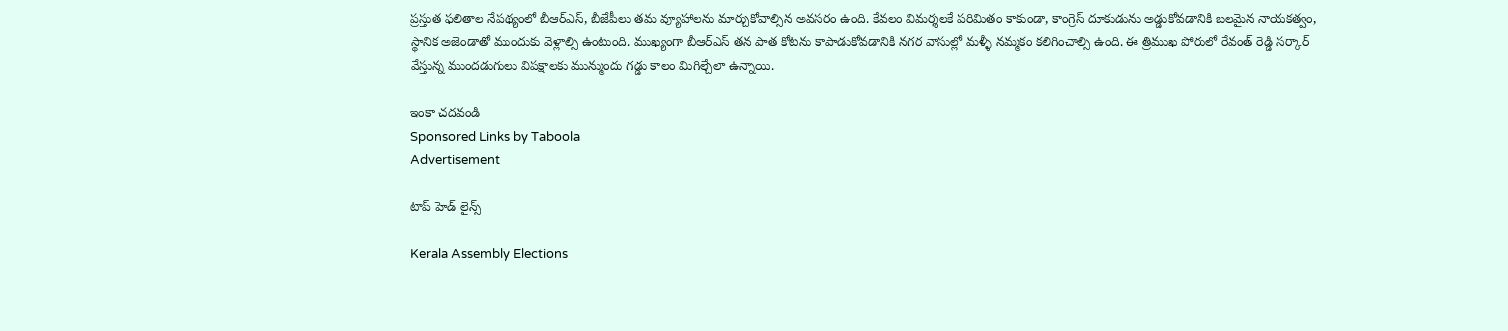ప్రస్తుత ఫలితాల నేపథ్యంలో బీఆర్ఎస్, బీజేపీలు తమ వ్యూహాలను మార్చుకోవాల్సిన అవసరం ఉంది. కేవలం విమర్శలకే పరిమితం కాకుండా, కాంగ్రెస్ దూకుడును అడ్డుకోవడానికి బలమైన నాయకత్వం, స్థానిక అజెండాతో ముందుకు వెళ్లాల్సి ఉంటుంది. ముఖ్యంగా బీఆర్ఎస్ తన పాత కోటను కాపాడుకోవడానికి నగర వాసుల్లో మళ్ళీ నమ్మకం కలిగించాల్సి ఉంది. ఈ త్రిముఖ పోరులో రేవంత్ రెడ్డి సర్కార్ వేస్తున్న ముందడుగులు విపక్షాలకు మున్ముందు గడ్డు కాలం మిగిల్చేలా ఉన్నాయి.

ఇంకా చదవండి
Sponsored Links by Taboola
Advertisement

టాప్ హెడ్ లైన్స్

Kerala Assembly Elections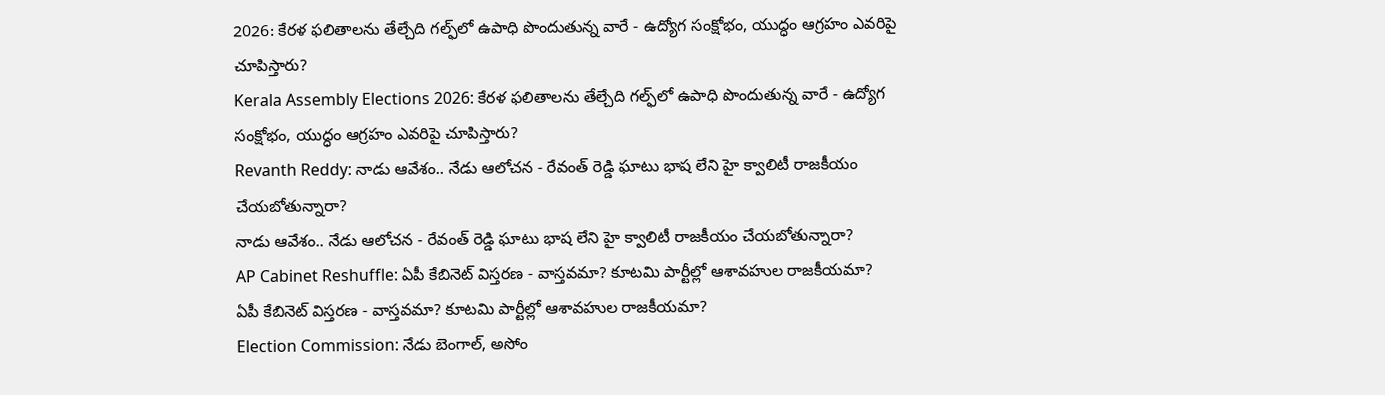2026: కేరళ ఫలితాలను తేల్చేది గల్ఫ్‌లో ఉపాధి పొందుతున్న వారే - ఉద్యోగ సంక్షోభం, యుద్ధం ఆగ్రహం ఎవరిపై చూపిస్తారు?
Kerala Assembly Elections 2026: కేరళ ఫలితాలను తేల్చేది గల్ఫ్‌లో ఉపాధి పొందుతున్న వారే - ఉద్యోగ సంక్షోభం, యుద్ధం ఆగ్రహం ఎవరిపై చూపిస్తారు?
Revanth Reddy: నాడు ఆవేశం.. నేడు ఆలోచన - రేవంత్ రెడ్డి ఘాటు భాష లేని హై క్వాలిటీ రాజకీయం చేయబోతున్నారా?
నాడు ఆవేశం.. నేడు ఆలోచన - రేవంత్ రెడ్డి ఘాటు భాష లేని హై క్వాలిటీ రాజకీయం చేయబోతున్నారా?
AP Cabinet Reshuffle: ఏపీ కేబినెట్ విస్తరణ - వాస్తవమా? కూటమి పార్టీల్లో ఆశావహుల రాజకీయమా?
ఏపీ కేబినెట్ విస్తరణ - వాస్తవమా? కూటమి పార్టీల్లో ఆశావహుల రాజకీయమా?
Election Commission: నేడు బెంగాల్, అసోం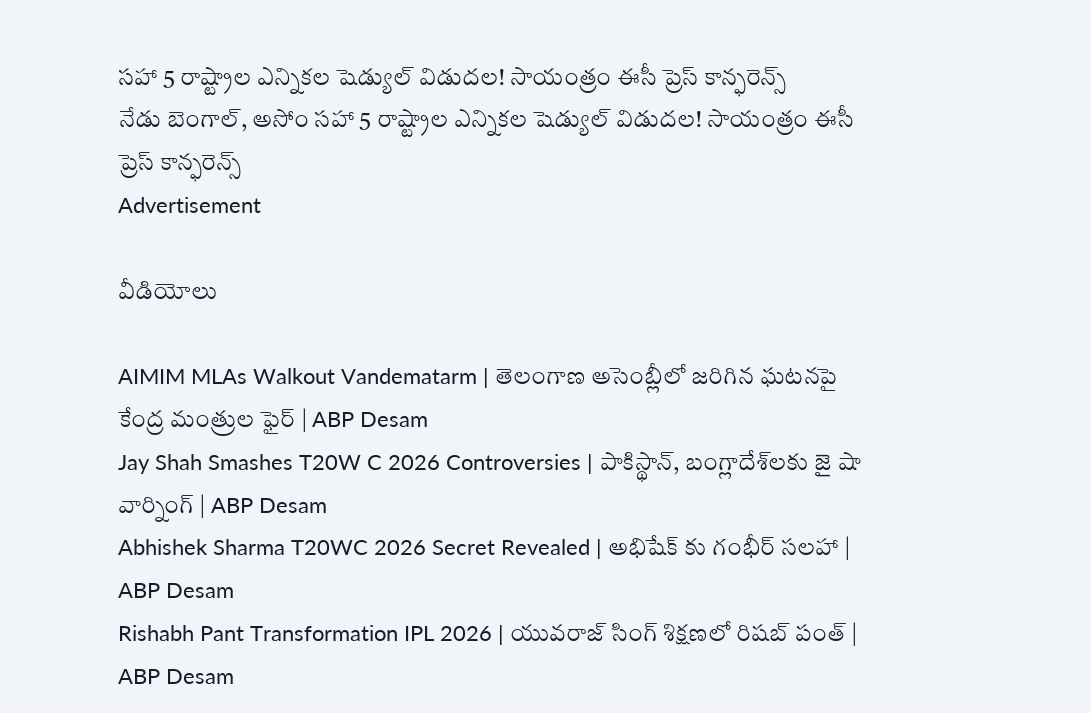సహా 5 రాష్ట్రాల ఎన్నికల షెడ్యుల్ విడుదల! సాయంత్రం ఈసీ ప్రెస్ కాన్ఫరెన్స్
నేడు బెంగాల్, అసోం సహా 5 రాష్ట్రాల ఎన్నికల షెడ్యుల్ విడుదల! సాయంత్రం ఈసీ ప్రెస్ కాన్ఫరెన్స్
Advertisement

వీడియోలు

AIMIM MLAs Walkout Vandematarm | తెలంగాణ అసెంబ్లీలో జరిగిన ఘటనపై కేంద్ర మంత్రుల ఫైర్ | ABP Desam
Jay Shah Smashes T20W C 2026 Controversies | పాకిస్థాన్, బంగ్లాదేశ్‌లకు జై షా వార్నింగ్ | ABP Desam
Abhishek Sharma T20WC 2026 Secret Revealed | అభిషేక్ కు గంభీర్ సలహా | ABP Desam
Rishabh Pant Transformation IPL 2026 | యువరాజ్ సింగ్ శిక్షణలో రిషబ్ పంత్ | ABP Desam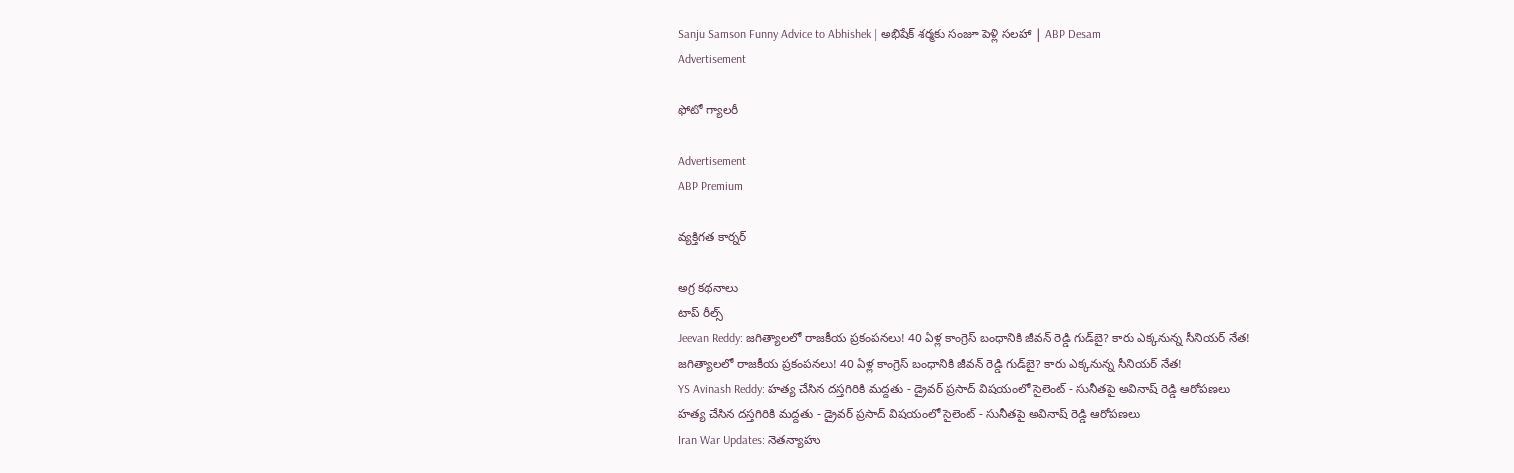Sanju Samson Funny Advice to Abhishek | అభిషేక్ శర్మకు సంజూ పెళ్లి సలహా | ABP Desam
Advertisement

ఫోటో గ్యాలరీ

Advertisement
ABP Premium

వ్యక్తిగత కార్నర్

అగ్ర కథనాలు
టాప్ రీల్స్
Jeevan Reddy: జగిత్యాలలో రాజకీయ ప్రకంపనలు! 40 ఏళ్ల కాంగ్రెస్‌ బంధానికి జీవన్ రెడ్డి గుడ్‌బై? కారు ఎక్కనున్న సీనియర్‌ నేత!
జగిత్యాలలో రాజకీయ ప్రకంపనలు! 40 ఏళ్ల కాంగ్రెస్‌ బంధానికి జీవన్ రెడ్డి గుడ్‌బై? కారు ఎక్కనున్న సీనియర్‌ నేత!
YS Avinash Reddy: హత్య చేసిన దస్తగిరికి మద్దతు - డ్రైవర్ ప్రసాద్ విషయంలో సైలెంట్ - సునీతపై అవినాష్ రెడ్డి ఆరోపణలు
హత్య చేసిన దస్తగిరికి మద్దతు - డ్రైవర్ ప్రసాద్ విషయంలో సైలెంట్ - సునీతపై అవినాష్ రెడ్డి ఆరోపణలు
Iran War Updates: నెతన్యాహు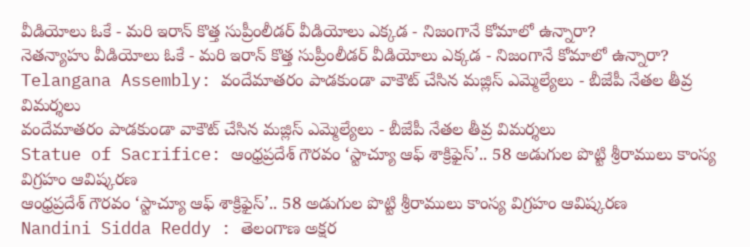వీడియోలు ఓకే - మరి ఇరాన్ కొత్త సుప్రీంలీడర్ వీడియోలు ఎక్కడ - నిజంగానే కోమాలో ఉన్నారా?
నెతన్యాహు వీడియోలు ఓకే - మరి ఇరాన్ కొత్త సుప్రీంలీడర్ వీడియోలు ఎక్కడ - నిజంగానే కోమాలో ఉన్నారా?
Telangana Assembly: వందేమాతరం పాడకుండా వాకౌట్ చేసిన మజ్లిస్ ఎమ్మెల్యేలు - బీజేపీ నేతల తీవ్ర విమర్శలు
వందేమాతరం పాడకుండా వాకౌట్ చేసిన మజ్లిస్ ఎమ్మెల్యేలు - బీజేపీ నేతల తీవ్ర విమర్శలు
Statue of Sacrifice: ఆంధ్రప్రదేశ్ గౌరవం ‘స్టాచ్యూ ఆఫ్ శాక్రిఫైస్’.. 58 అడుగుల పొట్టి శ్రీరాములు కాంస్య విగ్రహం ఆవిష్కరణ
ఆంధ్రప్రదేశ్ గౌరవం ‘స్టాచ్యూ ఆఫ్ శాక్రిఫైస్’.. 58 అడుగుల పొట్టి శ్రీరాములు కాంస్య విగ్రహం ఆవిష్కరణ
Nandini Sidda Reddy : తెలంగాణ అక్షర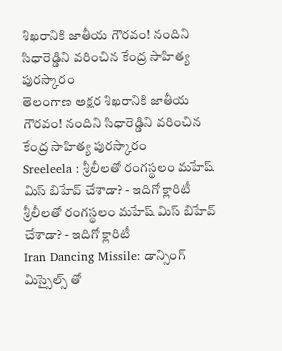శిఖరానికి జాతీయ గౌరవం! నందిని సిధారెడ్డిని వరించిన కేంద్ర సాహిత్య పురస్కారం
తెలంగాణ అక్షర శిఖరానికి జాతీయ గౌరవం! నందిని సిధారెడ్డిని వరించిన కేంద్ర సాహిత్య పురస్కారం
Sreeleela : శ్రీలీలతో రంగస్థలం మహేష్ మిస్ బిహేవ్ చేశాడా? - ఇదిగో క్లారిటీ
శ్రీలీలతో రంగస్థలం మహేష్ మిస్ బిహేవ్ చేశాడా? - ఇదిగో క్లారిటీ
Iran Dancing Missile: డాన్సింగ్ మిస్సైల్స్ తో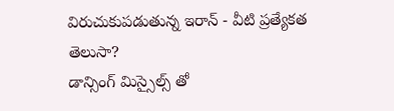విరుచుకుపడుతున్న ఇరాన్ - వీటి ప్రత్యేకత తెలుసా?
డాన్సింగ్ మిస్సైల్స్ తో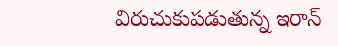విరుచుకుపడుతున్న ఇరాన్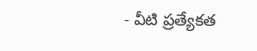- వీటి ప్రత్యేకత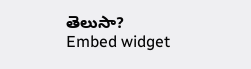తెలుసా?
Embed widget